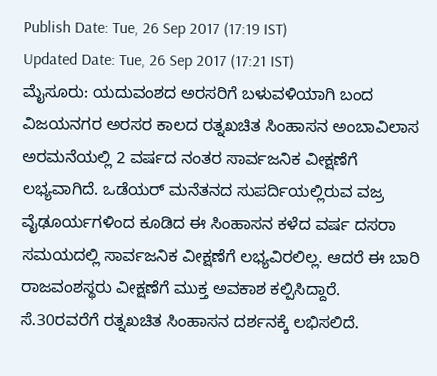Publish Date: Tue, 26 Sep 2017 (17:19 IST)
Updated Date: Tue, 26 Sep 2017 (17:21 IST)
ಮೈಸೂರು: ಯದುವಂಶದ ಅರಸರಿಗೆ ಬಳುವಳಿಯಾಗಿ ಬಂದ ವಿಜಯನಗರ ಅರಸರ ಕಾಲದ ರತ್ನಖಚಿತ ಸಿಂಹಾಸನ ಅಂಬಾವಿಲಾಸ ಅರಮನೆಯಲ್ಲಿ 2 ವರ್ಷದ ನಂತರ ಸಾರ್ವಜನಿಕ ವೀಕ್ಷಣೆಗೆ ಲಭ್ಯವಾಗಿದೆ. ಒಡೆಯರ್ ಮನೆತನದ ಸುಪರ್ದಿಯಲ್ಲಿರುವ ವಜ್ರ ವೈಢೂರ್ಯಗಳಿಂದ ಕೂಡಿದ ಈ ಸಿಂಹಾಸನ ಕಳೆದ ವರ್ಷ ದಸರಾ ಸಮಯದಲ್ಲಿ ಸಾರ್ವಜನಿಕ ವೀಕ್ಷಣೆಗೆ ಲಭ್ಯವಿರಲಿಲ್ಲ. ಆದರೆ ಈ ಬಾರಿ ರಾಜವಂಶಸ್ಥರು ವೀಕ್ಷಣೆಗೆ ಮುಕ್ತ ಅವಕಾಶ ಕಲ್ಪಿಸಿದ್ದಾರೆ.
ಸೆ.30ರವರೆಗೆ ರತ್ನಖಚಿತ ಸಿಂಹಾಸನ ದರ್ಶನಕ್ಕೆ ಲಭಿಸಲಿದೆ.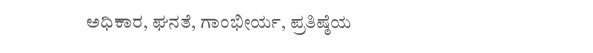ಅಧಿಕಾರ, ಘನತೆ, ಗಾಂಭೀರ್ಯ, ಪ್ರತಿಷ್ಠೆಯ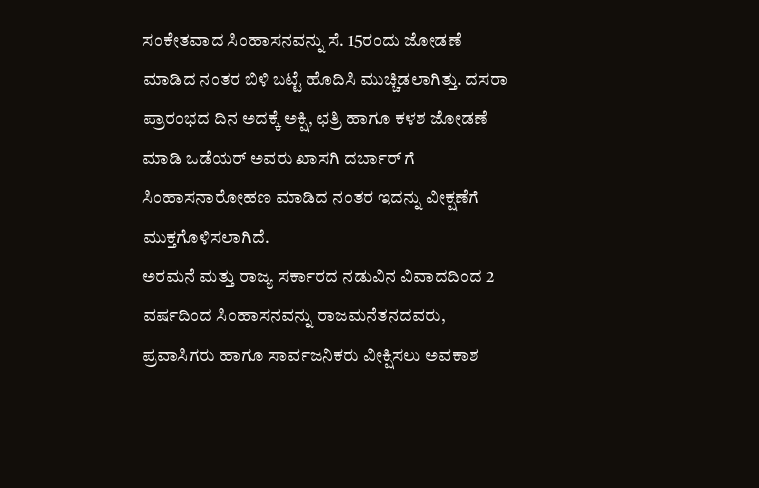ಸಂಕೇತವಾದ ಸಿಂಹಾಸನವನ್ನು ಸೆ. 15ರಂದು ಜೋಡಣೆ ಮಾಡಿದ ನಂತರ ಬಿಳಿ ಬಟ್ಟೆ ಹೊದಿಸಿ ಮುಚ್ಚಿಡಲಾಗಿತ್ತು. ದಸರಾ ಪ್ರಾರಂಭದ ದಿನ ಅದಕ್ಕೆ ಅಕ್ಷಿ, ಛತ್ರಿ ಹಾಗೂ ಕಳಶ ಜೋಡಣೆ ಮಾಡಿ ಒಡೆಯರ್ ಅವರು ಖಾಸಗಿ ದರ್ಬಾರ್ ಗೆ ಸಿಂಹಾಸನಾರೋಹಣ ಮಾಡಿದ ನಂತರ ಇದನ್ನು ವೀಕ್ಷಣೆಗೆ ಮುಕ್ತಗೊಳಿಸಲಾಗಿದೆ.
ಅರಮನೆ ಮತ್ತು ರಾಜ್ಯ ಸರ್ಕಾರದ ನಡುವಿನ ವಿವಾದದಿಂದ 2 ವರ್ಷದಿಂದ ಸಿಂಹಾಸನವನ್ನು ರಾಜಮನೆತನದವರು, ಪ್ರವಾಸಿಗರು ಹಾಗೂ ಸಾರ್ವಜನಿಕರು ವೀಕ್ಷಿಸಲು ಅವಕಾಶ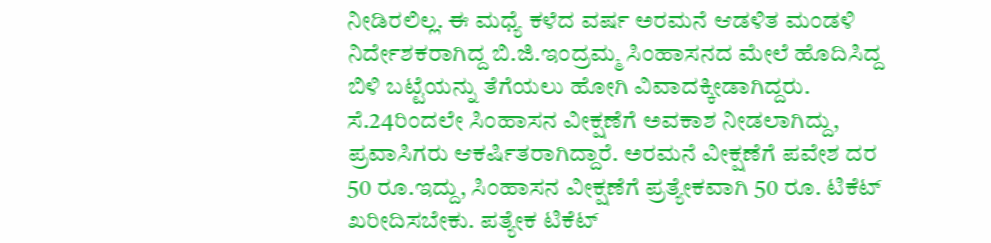ನೀಡಿರಲಿಲ್ಲ. ಈ ಮಧ್ಯೆ ಕಳೆದ ವರ್ಷ ಅರಮನೆ ಆಡಳಿತ ಮಂಡಳಿ ನಿರ್ದೇಶಕರಾಗಿದ್ದ ಬಿ.ಜಿ.ಇಂದ್ರಮ್ಮ ಸಿಂಹಾಸನದ ಮೇಲೆ ಹೊದಿಸಿದ್ದ ಬಿಳಿ ಬಟ್ಟೆಯನ್ನು ತೆಗೆಯಲು ಹೋಗಿ ವಿವಾದಕ್ಕೀಡಾಗಿದ್ದರು.
ಸೆ.24ರಿಂದಲೇ ಸಿಂಹಾಸನ ವೀಕ್ಷಣೆಗೆ ಅವಕಾಶ ನೀಡಲಾಗಿದ್ದು, ಪ್ರವಾಸಿಗರು ಆಕರ್ಷಿತರಾಗಿದ್ದಾರೆ. ಅರಮನೆ ವೀಕ್ಷಣೆಗೆ ಪವೇಶ ದರ 50 ರೂ.ಇದ್ದು, ಸಿಂಹಾಸನ ವೀಕ್ಷಣೆಗೆ ಪ್ರತ್ಯೇಕವಾಗಿ 50 ರೂ. ಟಿಕೆಟ್ ಖರೀದಿಸಬೇಕು. ಪತ್ಯೇಕ ಟಿಕೆಟ್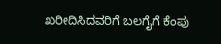ಖರೀದಿಸಿದವರಿಗೆ ಬಲಗೈಗೆ ಕೆಂಪು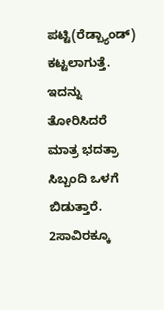ಪಟ್ಟಿ(ರೆಡ್ಬ್ಯಾಂಡ್) ಕಟ್ಟಲಾಗುತ್ತೆ. ಇದನ್ನು ತೋರಿಸಿದರೆ ಮಾತ್ರ ಭದತ್ರಾ ಸಿಬ್ಬಂದಿ ಒಳಗೆ ಬಿಡುತ್ತಾರೆ. 2ಸಾವಿರಕ್ಕೂ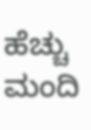ಹೆಚ್ಚು ಮಂದಿ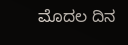ಮೊದಲ ದಿನ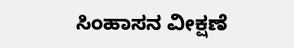ಸಿಂಹಾಸನ ವೀಕ್ಷಣೆ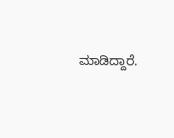ಮಾಡಿದ್ದಾರೆ.